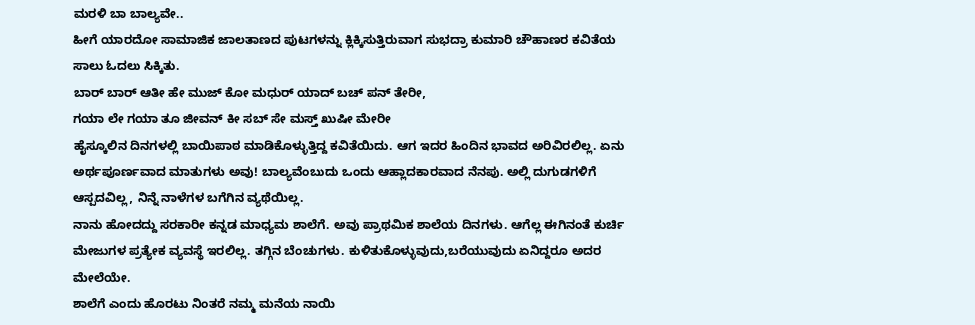ಮರಳಿ ಬಾ ಬಾಲ್ಯವೇ..
ಹೀಗೆ ಯಾರದೋ ಸಾಮಾಜಿಕ ಜಾಲತಾಣದ ಪುಟಗಳನ್ನು ಕ್ಲಿಕ್ಕಿಸುತ್ತಿರುವಾಗ ಸುಭದ್ರಾ ಕುಮಾರಿ ಚೌಹಾಣರ ಕವಿತೆಯ ಸಾಲು ಓದಲು ಸಿಕ್ಕಿತು.
ಬಾರ್ ಬಾರ್ ಆತೀ ಹೇ ಮುಜ್ ಕೋ ಮಧುರ್ ಯಾದ್ ಬಚ್ ಪನ್ ತೇರೀ,
ಗಯಾ ಲೇ ಗಯಾ ತೂ ಜೀವನ್ ಕೀ ಸಬ್ ಸೇ ಮಸ್ತ್ ಖುಷೀ ಮೇರೀ
ಹೈಸ್ಕೂಲಿನ ದಿನಗಳಲ್ಲಿ ಬಾಯಿಪಾಠ ಮಾಡಿಕೊಳ್ಳುತ್ತಿದ್ದ ಕವಿತೆಯಿದು. ಆಗ ಇದರ ಹಿಂದಿನ ಭಾವದ ಅರಿವಿರಲಿಲ್ಲ. ಏನು ಅರ್ಥಪೂರ್ಣವಾದ ಮಾತುಗಳು ಅವು! ಬಾಲ್ಯವೆಂಬುದು ಒಂದು ಆಹ್ಲಾದಕಾರವಾದ ನೆನಪು. ಅಲ್ಲಿ ದುಗುಡಗಳಿಗೆ ಆಸ್ಪದವಿಲ್ಲ, ನಿನ್ನೆ ನಾಳೆಗಳ ಬಗೆಗಿನ ವ್ಯಥೆಯಿಲ್ಲ.
ನಾನು ಹೋದದ್ದು ಸರಕಾರೀ ಕನ್ನಡ ಮಾಧ್ಯಮ ಶಾಲೆಗೆ. ಅವು ಪ್ರಾಥಮಿಕ ಶಾಲೆಯ ದಿನಗಳು. ಆಗೆಲ್ಲ ಈಗಿನಂತೆ ಕುರ್ಚಿ ಮೇಜುಗಳ ಪ್ರತ್ಯೇಕ ವ್ಯವಸ್ಥೆ ಇರಲಿಲ್ಲ. ತಗ್ಗಿನ ಬೆಂಚುಗಳು. ಕುಳಿತುಕೊಳ್ಳುವುದು,ಬರೆಯುವುದು ಏನಿದ್ದರೂ ಅದರ ಮೇಲೆಯೇ.
ಶಾಲೆಗೆ ಎಂದು ಹೊರಟು ನಿಂತರೆ ನಮ್ಮ ಮನೆಯ ನಾಯಿ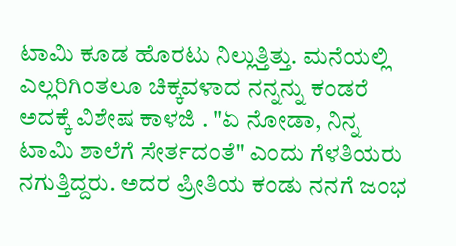ಟಾಮಿ ಕೂಡ ಹೊರಟು ನಿಲ್ಲುತ್ತಿತ್ತು. ಮನೆಯಲ್ಲಿ ಎಲ್ಲರಿಗಿಂತಲೂ ಚಿಕ್ಕವಳಾದ ನನ್ನನ್ನು ಕಂಡರೆ ಅದಕ್ಕೆ ವಿಶೇಷ ಕಾಳಜಿ . "ಏ ನೋಡಾ, ನಿನ್ನ ಟಾಮಿ ಶಾಲೆಗೆ ಸೇರ್ತದಂತೆ" ಎಂದು ಗೆಳತಿಯರು ನಗುತ್ತಿದ್ದರು. ಅದರ ಪ್ರೀತಿಯ ಕಂಡು ನನಗೆ ಜಂಭ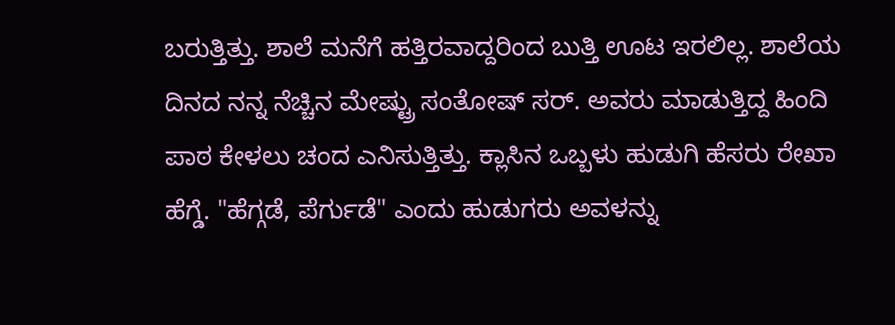ಬರುತ್ತಿತ್ತು. ಶಾಲೆ ಮನೆಗೆ ಹತ್ತಿರವಾದ್ದರಿಂದ ಬುತ್ತಿ ಊಟ ಇರಲಿಲ್ಲ. ಶಾಲೆಯ ದಿನದ ನನ್ನ ನೆಚ್ಚಿನ ಮೇಷ್ಟ್ರು ಸಂತೋಷ್ ಸರ್. ಅವರು ಮಾಡುತ್ತಿದ್ದ ಹಿಂದಿ ಪಾಠ ಕೇಳಲು ಚಂದ ಎನಿಸುತ್ತಿತ್ತು. ಕ್ಲಾಸಿನ ಒಬ್ಬಳು ಹುಡುಗಿ ಹೆಸರು ರೇಖಾ ಹೆಗ್ಡೆ. "ಹೆಗ್ಗಡೆ, ಪೆರ್ಗುಡೆ" ಎಂದು ಹುಡುಗರು ಅವಳನ್ನು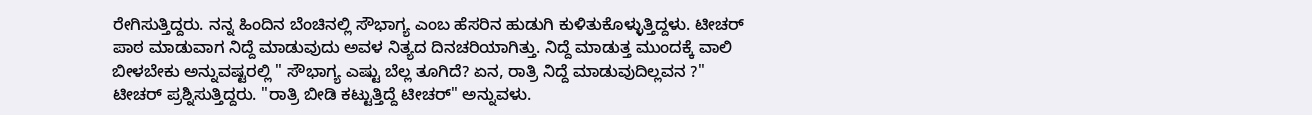ರೇಗಿಸುತ್ತಿದ್ದರು. ನನ್ನ ಹಿಂದಿನ ಬೆಂಚಿನಲ್ಲಿ ಸೌಭಾಗ್ಯ ಎಂಬ ಹೆಸರಿನ ಹುಡುಗಿ ಕುಳಿತುಕೊಳ್ಳುತ್ತಿದ್ದಳು. ಟೀಚರ್ ಪಾಠ ಮಾಡುವಾಗ ನಿದ್ದೆ ಮಾಡುವುದು ಅವಳ ನಿತ್ಯದ ದಿನಚರಿಯಾಗಿತ್ತು. ನಿದ್ದೆ ಮಾಡುತ್ತ ಮುಂದಕ್ಕೆ ವಾಲಿ ಬೀಳಬೇಕು ಅನ್ನುವಷ್ಟರಲ್ಲಿ " ಸೌಭಾಗ್ಯ ಎಷ್ಟು ಬೆಲ್ಲ ತೂಗಿದೆ? ಏನ, ರಾತ್ರಿ ನಿದ್ದೆ ಮಾಡುವುದಿಲ್ಲವನ ?" ಟೀಚರ್ ಪ್ರಶ್ನಿಸುತ್ತಿದ್ದರು. "ರಾತ್ರಿ ಬೀಡಿ ಕಟ್ಟುತ್ತಿದ್ದೆ ಟೀಚರ್" ಅನ್ನುವಳು.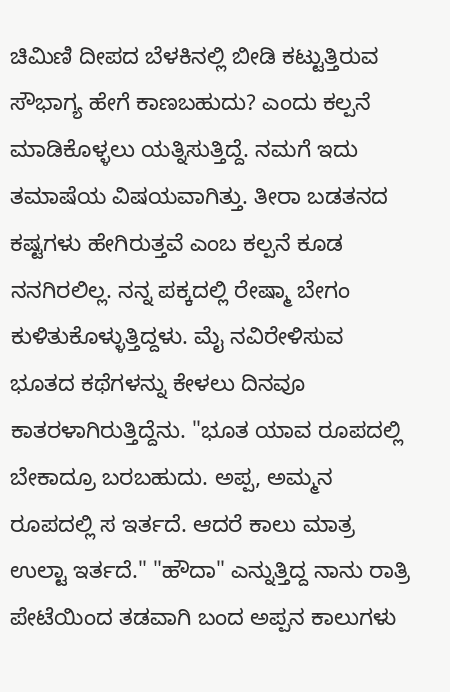ಚಿಮಿಣಿ ದೀಪದ ಬೆಳಕಿನಲ್ಲಿ ಬೀಡಿ ಕಟ್ಟುತ್ತಿರುವ ಸೌಭಾಗ್ಯ ಹೇಗೆ ಕಾಣಬಹುದು? ಎಂದು ಕಲ್ಪನೆ ಮಾಡಿಕೊಳ್ಳಲು ಯತ್ನಿಸುತ್ತಿದ್ದೆ. ನಮಗೆ ಇದು ತಮಾಷೆಯ ವಿಷಯವಾಗಿತ್ತು. ತೀರಾ ಬಡತನದ ಕಷ್ಟಗಳು ಹೇಗಿರುತ್ತವೆ ಎಂಬ ಕಲ್ಪನೆ ಕೂಡ ನನಗಿರಲಿಲ್ಲ. ನನ್ನ ಪಕ್ಕದಲ್ಲಿ ರೇಷ್ಮಾ ಬೇಗಂ ಕುಳಿತುಕೊಳ್ಳುತ್ತಿದ್ದಳು. ಮೈ ನವಿರೇಳಿಸುವ ಭೂತದ ಕಥೆಗಳನ್ನು ಕೇಳಲು ದಿನವೂ ಕಾತರಳಾಗಿರುತ್ತಿದ್ದೆನು. "ಭೂತ ಯಾವ ರೂಪದಲ್ಲಿ ಬೇಕಾದ್ರೂ ಬರಬಹುದು. ಅಪ್ಪ, ಅಮ್ಮನ ರೂಪದಲ್ಲಿ ಸ ಇರ್ತದೆ. ಆದರೆ ಕಾಲು ಮಾತ್ರ ಉಲ್ಟಾ ಇರ್ತದೆ." "ಹೌದಾ" ಎನ್ನುತ್ತಿದ್ದ ನಾನು ರಾತ್ರಿ ಪೇಟೆಯಿಂದ ತಡವಾಗಿ ಬಂದ ಅಪ್ಪನ ಕಾಲುಗಳು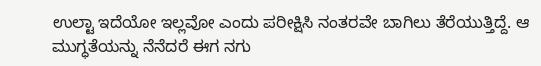ಉಲ್ಟಾ ಇದೆಯೋ ಇಲ್ಲವೋ ಎಂದು ಪರೀಕ್ಷಿಸಿ ನಂತರವೇ ಬಾಗಿಲು ತೆರೆಯುತ್ತಿದ್ದೆ. ಆ ಮುಗ್ಧತೆಯನ್ನು ನೆನೆದರೆ ಈಗ ನಗು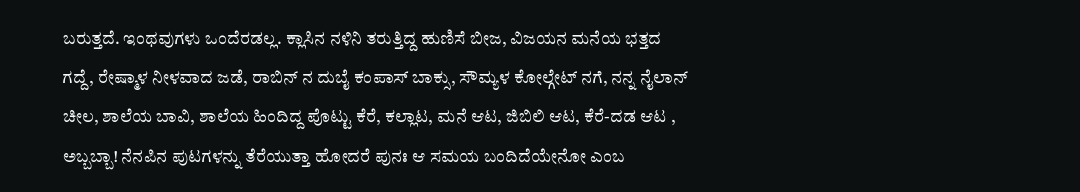ಬರುತ್ತದೆ. ಇಂಥವುಗಳು ಒಂದೆರಡಲ್ಲ. ಕ್ಲಾಸಿನ ನಳಿನಿ ತರುತ್ತಿದ್ದ ಹುಣಿಸೆ ಬೀಜ, ವಿಜಯನ ಮನೆಯ ಭತ್ತದ ಗದ್ದೆ, ರೇಷ್ಮಾಳ ನೀಳವಾದ ಜಡೆ, ರಾಬಿನ್ ನ ದುಬೈ ಕಂಪಾಸ್ ಬಾಕ್ಸು, ಸೌಮ್ಯಳ ಕೋಲ್ಗೇಟ್ ನಗೆ, ನನ್ನ ನೈಲಾನ್ ಚೀಲ, ಶಾಲೆಯ ಬಾವಿ, ಶಾಲೆಯ ಹಿಂದಿದ್ದ ಪೊಟ್ಟು ಕೆರೆ, ಕಲ್ಲಾಟ, ಮನೆ ಆಟ, ಜಿಬಿಲಿ ಆಟ, ಕೆರೆ-ದಡ ಆಟ , ಅಬ್ಬಬ್ಬಾ! ನೆನಪಿನ ಪುಟಗಳನ್ನು ತೆರೆಯುತ್ತಾ ಹೋದರೆ ಪುನಃ ಆ ಸಮಯ ಬಂದಿದೆಯೇನೋ ಎಂಬ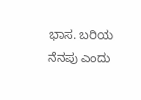ಭಾಸ. ಬರಿಯ ನೆನಪು ಎಂದು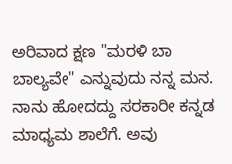ಅರಿವಾದ ಕ್ಷಣ "ಮರಳಿ ಬಾ ಬಾಲ್ಯವೇ" ಎನ್ನುವುದು ನನ್ನ ಮನ.
ನಾನು ಹೋದದ್ದು ಸರಕಾರೀ ಕನ್ನಡ ಮಾಧ್ಯಮ ಶಾಲೆಗೆ. ಅವು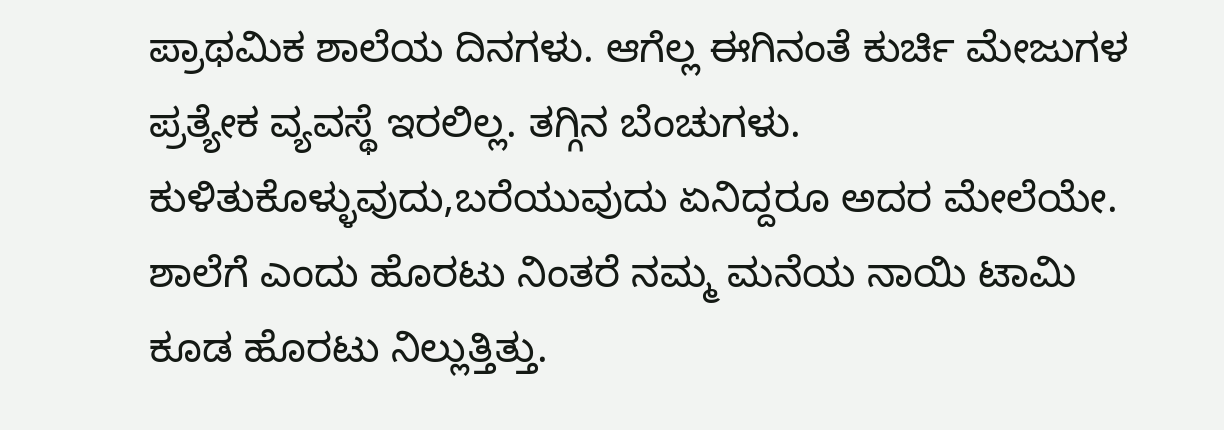ಪ್ರಾಥಮಿಕ ಶಾಲೆಯ ದಿನಗಳು. ಆಗೆಲ್ಲ ಈಗಿನಂತೆ ಕುರ್ಚಿ ಮೇಜುಗಳ ಪ್ರತ್ಯೇಕ ವ್ಯವಸ್ಥೆ ಇರಲಿಲ್ಲ. ತಗ್ಗಿನ ಬೆಂಚುಗಳು. ಕುಳಿತುಕೊಳ್ಳುವುದು,ಬರೆಯುವುದು ಏನಿದ್ದರೂ ಅದರ ಮೇಲೆಯೇ.
ಶಾಲೆಗೆ ಎಂದು ಹೊರಟು ನಿಂತರೆ ನಮ್ಮ ಮನೆಯ ನಾಯಿ ಟಾಮಿ ಕೂಡ ಹೊರಟು ನಿಲ್ಲುತ್ತಿತ್ತು.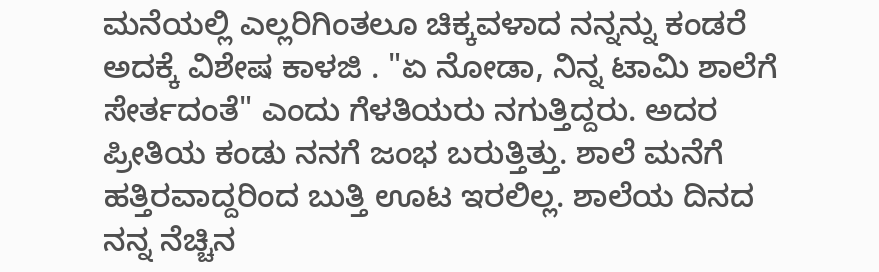ಮನೆಯಲ್ಲಿ ಎಲ್ಲರಿಗಿಂತಲೂ ಚಿಕ್ಕವಳಾದ ನನ್ನನ್ನು ಕಂಡರೆ ಅದಕ್ಕೆ ವಿಶೇಷ ಕಾಳಜಿ . "ಏ ನೋಡಾ, ನಿನ್ನ ಟಾಮಿ ಶಾಲೆಗೆ ಸೇರ್ತದಂತೆ" ಎಂದು ಗೆಳತಿಯರು ನಗುತ್ತಿದ್ದರು. ಅದರ ಪ್ರೀತಿಯ ಕಂಡು ನನಗೆ ಜಂಭ ಬರುತ್ತಿತ್ತು. ಶಾಲೆ ಮನೆಗೆ ಹತ್ತಿರವಾದ್ದರಿಂದ ಬುತ್ತಿ ಊಟ ಇರಲಿಲ್ಲ. ಶಾಲೆಯ ದಿನದ ನನ್ನ ನೆಚ್ಚಿನ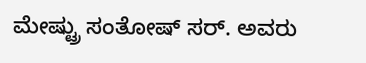ಮೇಷ್ಟ್ರು ಸಂತೋಷ್ ಸರ್. ಅವರು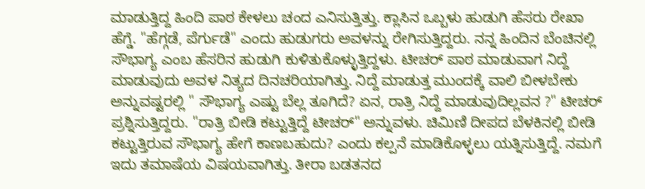ಮಾಡುತ್ತಿದ್ದ ಹಿಂದಿ ಪಾಠ ಕೇಳಲು ಚಂದ ಎನಿಸುತ್ತಿತ್ತು. ಕ್ಲಾಸಿನ ಒಬ್ಬಳು ಹುಡುಗಿ ಹೆಸರು ರೇಖಾ ಹೆಗ್ಡೆ. "ಹೆಗ್ಗಡೆ, ಪೆರ್ಗುಡೆ" ಎಂದು ಹುಡುಗರು ಅವಳನ್ನು ರೇಗಿಸುತ್ತಿದ್ದರು. ನನ್ನ ಹಿಂದಿನ ಬೆಂಚಿನಲ್ಲಿ ಸೌಭಾಗ್ಯ ಎಂಬ ಹೆಸರಿನ ಹುಡುಗಿ ಕುಳಿತುಕೊಳ್ಳುತ್ತಿದ್ದಳು. ಟೀಚರ್ ಪಾಠ ಮಾಡುವಾಗ ನಿದ್ದೆ ಮಾಡುವುದು ಅವಳ ನಿತ್ಯದ ದಿನಚರಿಯಾಗಿತ್ತು. ನಿದ್ದೆ ಮಾಡುತ್ತ ಮುಂದಕ್ಕೆ ವಾಲಿ ಬೀಳಬೇಕು ಅನ್ನುವಷ್ಟರಲ್ಲಿ " ಸೌಭಾಗ್ಯ ಎಷ್ಟು ಬೆಲ್ಲ ತೂಗಿದೆ? ಏನ, ರಾತ್ರಿ ನಿದ್ದೆ ಮಾಡುವುದಿಲ್ಲವನ ?" ಟೀಚರ್ ಪ್ರಶ್ನಿಸುತ್ತಿದ್ದರು. "ರಾತ್ರಿ ಬೀಡಿ ಕಟ್ಟುತ್ತಿದ್ದೆ ಟೀಚರ್" ಅನ್ನುವಳು. ಚಿಮಿಣಿ ದೀಪದ ಬೆಳಕಿನಲ್ಲಿ ಬೀಡಿ ಕಟ್ಟುತ್ತಿರುವ ಸೌಭಾಗ್ಯ ಹೇಗೆ ಕಾಣಬಹುದು? ಎಂದು ಕಲ್ಪನೆ ಮಾಡಿಕೊಳ್ಳಲು ಯತ್ನಿಸುತ್ತಿದ್ದೆ. ನಮಗೆ ಇದು ತಮಾಷೆಯ ವಿಷಯವಾಗಿತ್ತು. ತೀರಾ ಬಡತನದ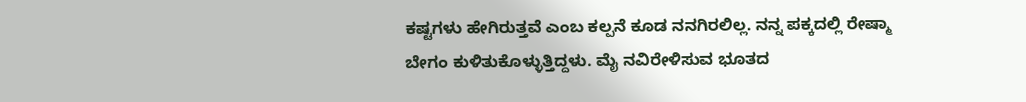ಕಷ್ಟಗಳು ಹೇಗಿರುತ್ತವೆ ಎಂಬ ಕಲ್ಪನೆ ಕೂಡ ನನಗಿರಲಿಲ್ಲ. ನನ್ನ ಪಕ್ಕದಲ್ಲಿ ರೇಷ್ಮಾ ಬೇಗಂ ಕುಳಿತುಕೊಳ್ಳುತ್ತಿದ್ದಳು. ಮೈ ನವಿರೇಳಿಸುವ ಭೂತದ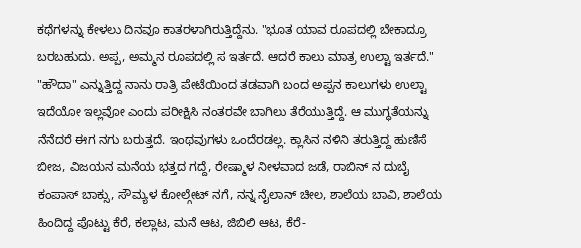ಕಥೆಗಳನ್ನು ಕೇಳಲು ದಿನವೂ ಕಾತರಳಾಗಿರುತ್ತಿದ್ದೆನು. "ಭೂತ ಯಾವ ರೂಪದಲ್ಲಿ ಬೇಕಾದ್ರೂ ಬರಬಹುದು. ಅಪ್ಪ, ಅಮ್ಮನ ರೂಪದಲ್ಲಿ ಸ ಇರ್ತದೆ. ಆದರೆ ಕಾಲು ಮಾತ್ರ ಉಲ್ಟಾ ಇರ್ತದೆ." "ಹೌದಾ" ಎನ್ನುತ್ತಿದ್ದ ನಾನು ರಾತ್ರಿ ಪೇಟೆಯಿಂದ ತಡವಾಗಿ ಬಂದ ಅಪ್ಪನ ಕಾಲುಗಳು ಉಲ್ಟಾ ಇದೆಯೋ ಇಲ್ಲವೋ ಎಂದು ಪರೀಕ್ಷಿಸಿ ನಂತರವೇ ಬಾಗಿಲು ತೆರೆಯುತ್ತಿದ್ದೆ. ಆ ಮುಗ್ಧತೆಯನ್ನು ನೆನೆದರೆ ಈಗ ನಗು ಬರುತ್ತದೆ. ಇಂಥವುಗಳು ಒಂದೆರಡಲ್ಲ. ಕ್ಲಾಸಿನ ನಳಿನಿ ತರುತ್ತಿದ್ದ ಹುಣಿಸೆ ಬೀಜ, ವಿಜಯನ ಮನೆಯ ಭತ್ತದ ಗದ್ದೆ, ರೇಷ್ಮಾಳ ನೀಳವಾದ ಜಡೆ, ರಾಬಿನ್ ನ ದುಬೈ ಕಂಪಾಸ್ ಬಾಕ್ಸು, ಸೌಮ್ಯಳ ಕೋಲ್ಗೇಟ್ ನಗೆ, ನನ್ನ ನೈಲಾನ್ ಚೀಲ, ಶಾಲೆಯ ಬಾವಿ, ಶಾಲೆಯ ಹಿಂದಿದ್ದ ಪೊಟ್ಟು ಕೆರೆ, ಕಲ್ಲಾಟ, ಮನೆ ಆಟ, ಜಿಬಿಲಿ ಆಟ, ಕೆರೆ-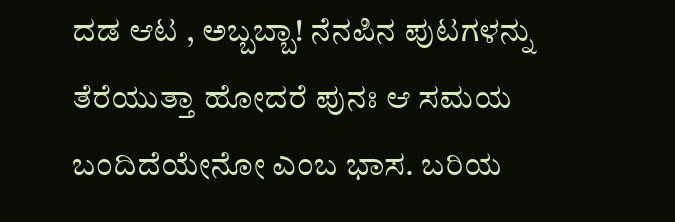ದಡ ಆಟ , ಅಬ್ಬಬ್ಬಾ! ನೆನಪಿನ ಪುಟಗಳನ್ನು ತೆರೆಯುತ್ತಾ ಹೋದರೆ ಪುನಃ ಆ ಸಮಯ ಬಂದಿದೆಯೇನೋ ಎಂಬ ಭಾಸ. ಬರಿಯ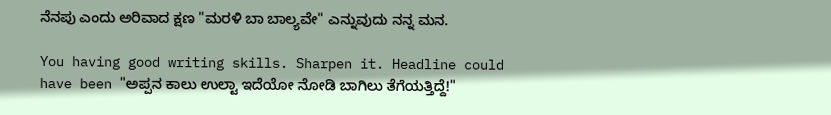ನೆನಪು ಎಂದು ಅರಿವಾದ ಕ್ಷಣ "ಮರಳಿ ಬಾ ಬಾಲ್ಯವೇ" ಎನ್ನುವುದು ನನ್ನ ಮನ.

You having good writing skills. Sharpen it. Headline could have been "ಅಪ್ಪನ ಕಾಲು ಉಲ್ಟಾ ಇದೆಯೋ ನೋಡಿ ಬಾಗಿಲು ತೆಗೆಯತ್ತಿದ್ದೆ!"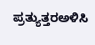ಪ್ರತ್ಯುತ್ತರಅಳಿಸಿ